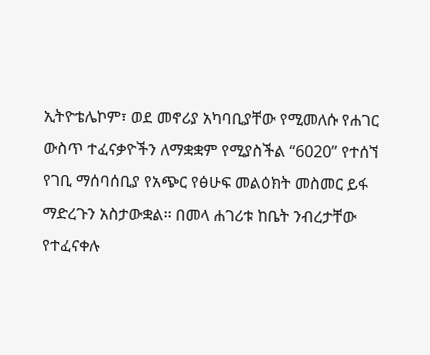ኢትዮቴሌኮም፣ ወደ መኖሪያ አካባቢያቸው የሚመለሱ የሐገር ውስጥ ተፈናቃዮችን ለማቋቋም የሚያስችል “6020” የተሰኘ የገቢ ማሰባሰቢያ የአጭር የፅሁፍ መልዕክት መስመር ይፋ ማድረጉን አስታውቋል፡፡ በመላ ሐገሪቱ ከቤት ንብረታቸው የተፈናቀሉ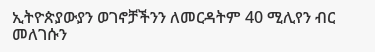ኢትዮጵያውያን ወገኖቻችንን ለመርዳትም 40 ሚሊየን ብር መለገሱን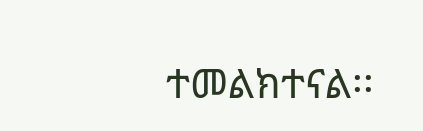ተመልክተናል፡፡